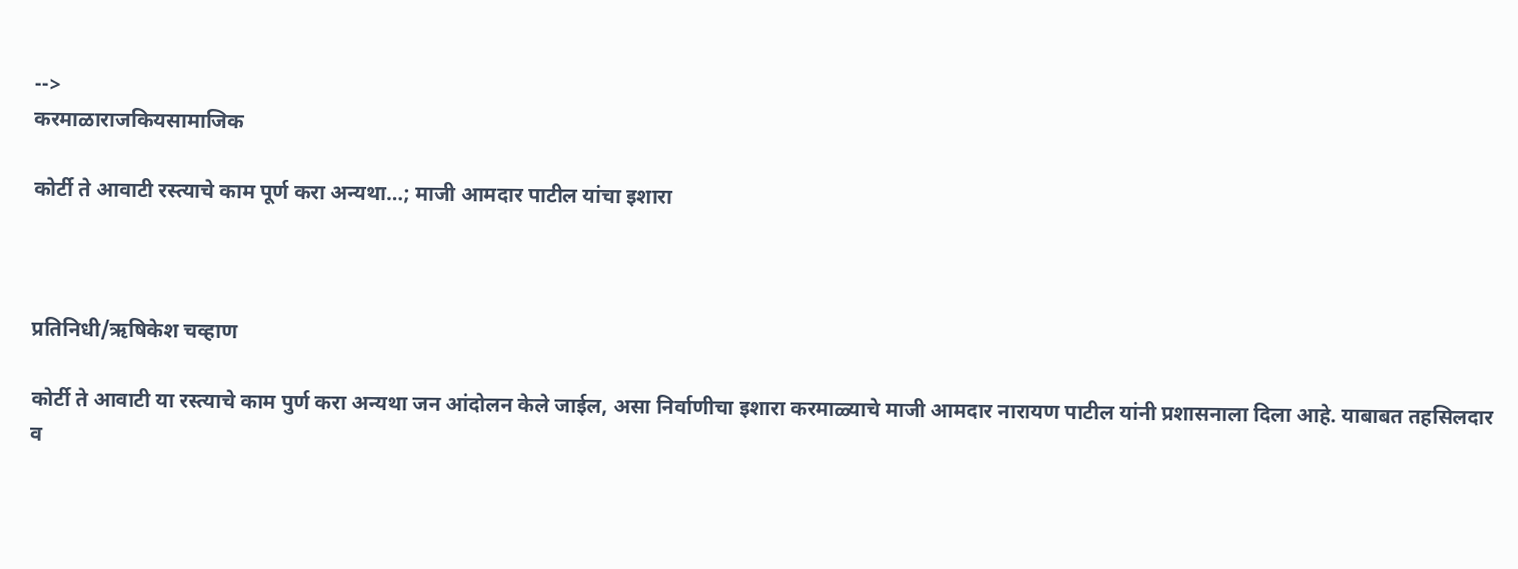-->
करमाळाराजकियसामाजिक

कोर्टी ते आवाटी रस्त्याचे काम पूर्ण करा अन्यथा…; माजी आमदार पाटील यांचा इशारा



प्रतिनिधी/ऋषिकेश चव्हाण

कोर्टी ते आवाटी या रस्त्याचे काम पुर्ण करा अन्यथा जन आंदोलन केले जाईल, असा निर्वाणीचा इशारा करमाळ्याचे माजी आमदार नारायण पाटील यांनी प्रशासनाला दिला आहे. याबाबत तहसिलदार व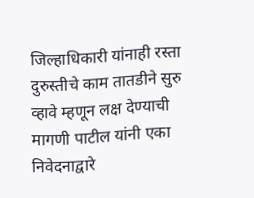जिल्हाधिकारी यांनाही रस्ता दुरुस्तीचे काम तातडीने सुरु व्हावे म्हणून लक्ष देण्याची मागणी पाटील यांनी एका निवेदनाद्वारे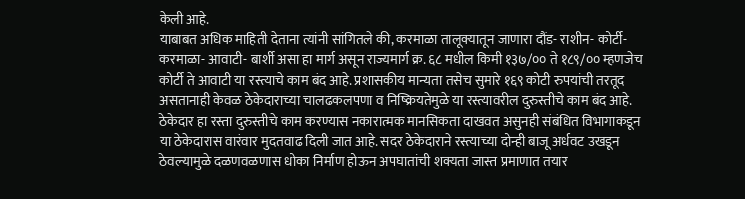केली आहे.
याबाबत अधिक माहिती देताना त्यांनी सांगितले की, करमाळा तालूक्यातून जाणारा दौंड- राशीन- कोर्टी- करमाळा- आवाटी- बार्शी असा हा मार्ग असून राज्यमार्ग क्र. ६८ मधील किमी १३७/०० ते १८९/०० म्हणजेच कोर्टी ते आवाटी या रस्त्याचे काम बंद आहे. प्रशासकीय मान्यता तसेच सुमारे १६९ कोटी रुपयांची तरतूद असतानाही केवळ ठेकेदाराच्या चालढकलपणा व निष्क्रियतेमुळे या रस्त्यावरील दुरुस्तीचे काम बंद आहे. ठेकेदार हा रस्ता दुरुस्तीचे काम करण्यास नकारात्मक मानसिकता दाखवत असुनही संबंधित विभागाकडून या ठेकेदारास वारंवार मुदतवाढ दिली जात आहे. सदर ठेकेदाराने रस्त्याच्या दोन्ही बाजू अर्धवट उखडून ठेवल्यामुळे दळणवळणास धोका निर्माण होऊन अपघातांची शक्यता जास्त प्रमाणात तयार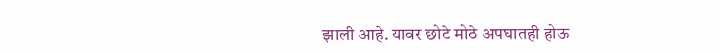झाली आहे. यावर छोटे मोठे अपघातही होऊ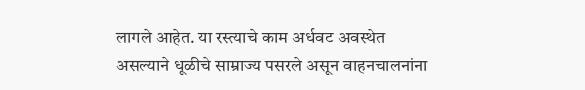लागले आहेत. या रस्त्याचे काम अर्धवट अवस्थेत असल्याने धूळीचे साम्राज्य पसरले असून वाहनचालनांना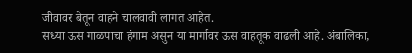जीवावर बेतून वाहने चालवावी लागत आहेत.
सध्या ऊस गाळपाचा हंगाम असुन या मार्गावर ऊस वाहतूक वाढली आहे. अंबालिका,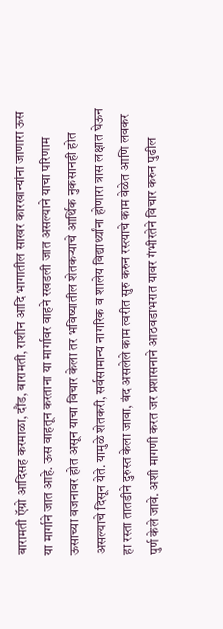बारामती ऍग्रो आदिसह करमाळा, दौंड, बारामती, राशीन आदि भागातील साखर कारखान्यांना जाणारा ऊस या मार्गाने जात आहे. ऊस वाहतून करताना या मार्गावर वाहने रखडली जात असल्याने याचा परिणाम ऊसाच्या वजनावर होत असून याचा विचार केला तर भविष्यातील शेतकऱ्याचे आर्थिक नुकसानही होत असल्याचे दिसून येते. यामुळे शेतकरी, सर्वसामान्य नागरिक व शालेय विद्यार्थ्यांना होणारा त्रास लक्षात घेऊन हा रस्ता तातडीने दुरुस्त केला जावा, बंद असलेले काम त्वरीत सुरु करुन रस्त्याचे काम वेळेत आणि लवकर पुर्ण केले जावे. अशी मागणी करत जर प्रशासनाने आठवडाभरात यावर गंभीरतेने विचार करुन पुढील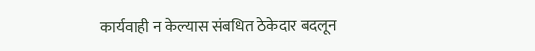कार्यवाही न केल्यास संबधित ठेकेदार बदलून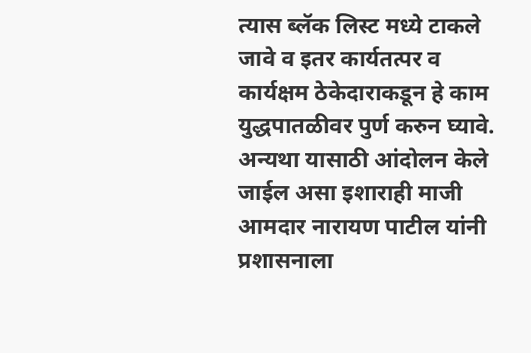त्यास ब्लॅक लिस्ट मध्ये टाकले जावे व इतर कार्यतत्पर व कार्यक्षम ठेकेदाराकडून हे काम युद्धपातळीवर पुर्ण करुन घ्यावे. अन्यथा यासाठी आंदोलन केले जाईल असा इशाराही माजी आमदार नारायण पाटील यांनी प्रशासनाला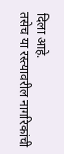दिला आहे.
तसेच या रस्त्यावरील नागरिकांची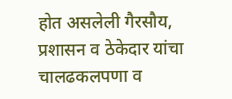होत असलेली गैरसौय, प्रशासन व ठेकेदार यांचा चालढकलपणा व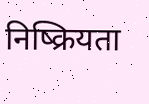निष्क्रियता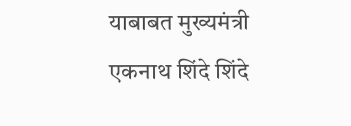याबाबत मुख्यमंत्री एकनाथ शिंदे शिंदे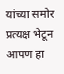यांच्या समोर प्रत्यक्ष भेटून आपण हा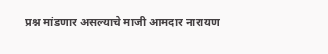प्रश्न मांडणार असल्याचे माजी आमदार नारायण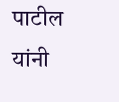पाटील यांनी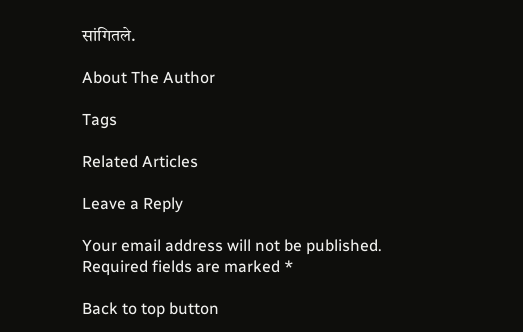सांगितले.

About The Author

Tags

Related Articles

Leave a Reply

Your email address will not be published. Required fields are marked *

Back to top button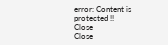error: Content is protected !!
Close
Close